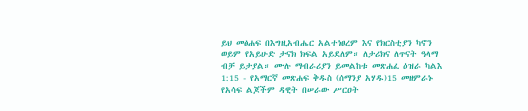ይህ መፅሐፍ በእግዚአብሔር አልተነፀረም እና የክርስቲያን ካኖን ወይም የአይሁድ ታናክ ክፍል አይደለም። ለታሪክና ለጥናት ዓላማ ብቻ ይታያል። ሙሉ ማብራሪያን ይመልከቱ መጽሐፈ ዕዝራ ካልእ 1:15 - የአማርኛ መጽሐፍ ቅዱስ (ሰማንያ አሃዱ)15 መዘምራኑ የአሳፍ ልጆችም ዳዊት በሠራው ሥርዐት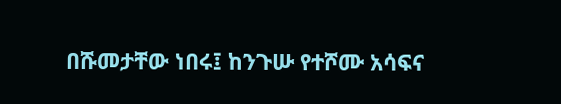በሹመታቸው ነበሩ፤ ከንጉሡ የተሾሙ አሳፍና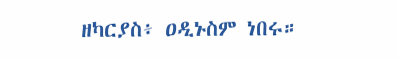ዘካርያስ፥ ዐዲኑስም ነበሩ።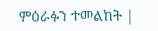ምዕራፉን ተመልከት |